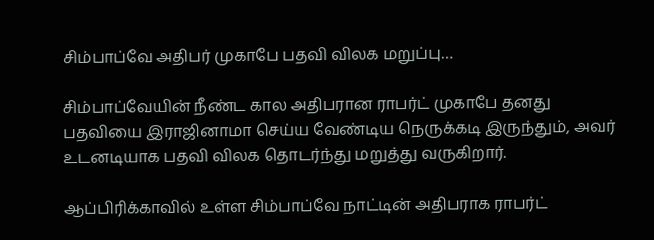சிம்பாப்வே அதிபர் முகாபே பதவி விலக மறுப்பு…

சிம்பாப்வேயின் நீண்ட கால அதிபரான ராபர்ட் முகாபே தனது பதவியை இராஜினாமா செய்ய வேண்டிய நெருக்கடி இருந்தும், அவர் உடனடியாக பதவி விலக தொடர்ந்து மறுத்து வருகிறார்.

ஆப்பிரிக்காவில் உள்ள சிம்பாப்வே நாட்டின் அதிபராக ராபர்ட்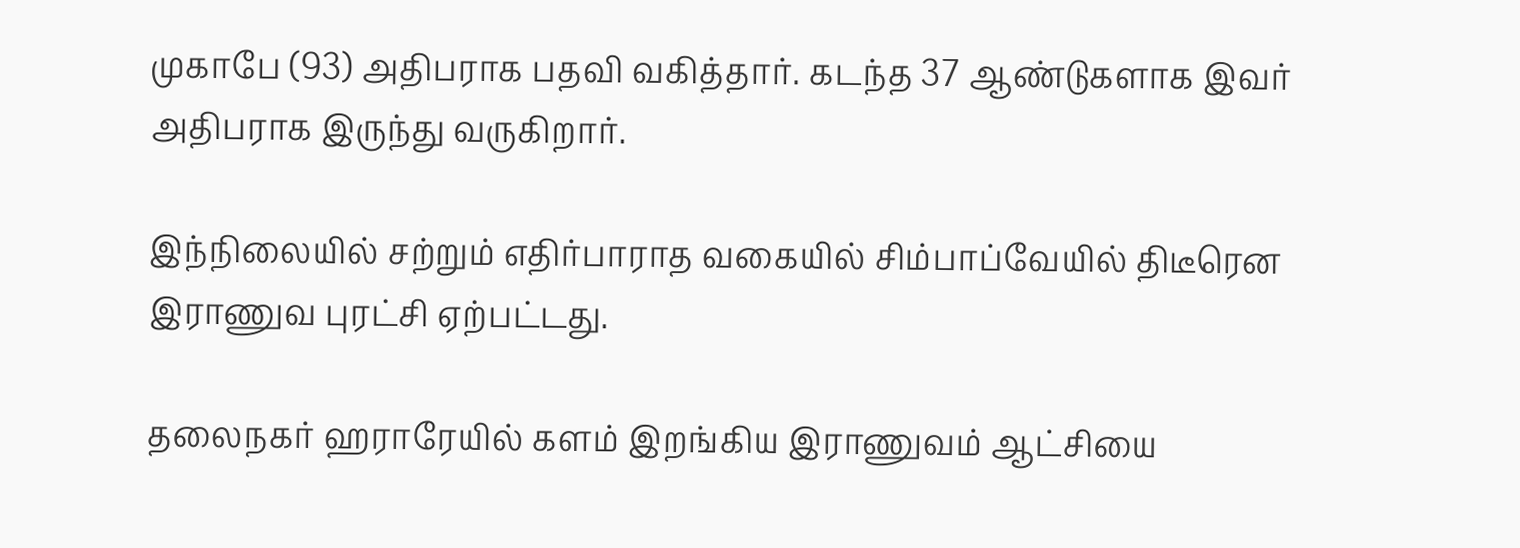முகாபே (93) அதிபராக பதவி வகித்தார். கடந்த 37 ஆண்டுகளாக இவர் அதிபராக இருந்து வருகிறார்.

இந்நிலையில் சற்றும் எதிர்பாராத வகையில் சிம்பாப்வேயில் திடீரென இராணுவ புரட்சி ஏற்பட்டது.

தலைநகர் ஹராரேயில் களம் இறங்கிய இராணுவம் ஆட்சியை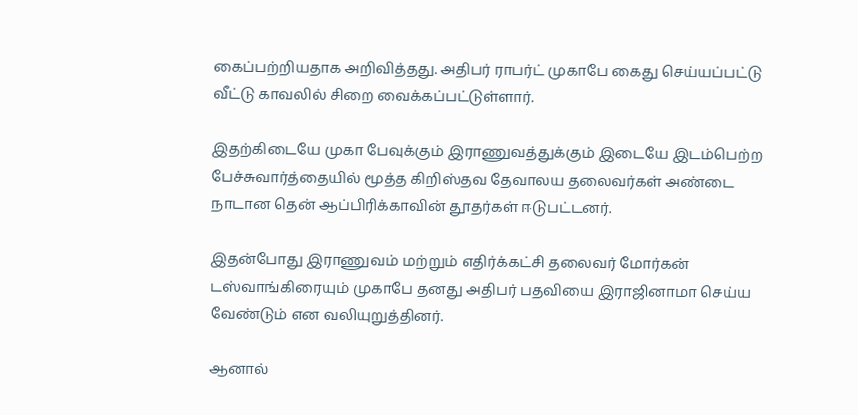கைப்பற்றியதாக அறிவித்தது. அதிபர் ராபர்ட் முகாபே கைது செய்யப்பட்டு வீட்டு காவலில் சிறை வைக்கப்பட்டுள்ளார்.

இதற்கிடையே முகா பேவுக்கும் இராணுவத்துக்கும் இடையே இடம்பெற்ற பேச்சுவார்த்தையில் மூத்த கிறிஸ்தவ தேவாலய தலைவர்கள் அண்டை நாடான தென் ஆப்பிரிக்காவின் தூதர்கள் ஈடுபட்டனர்.

இதன்போது இராணுவம் மற்றும் எதிர்க்கட்சி தலைவர் மோர்கன் டஸ்வாங்கிரையும் முகாபே தனது அதிபர் பதவியை இராஜினாமா செய்ய வேண்டும் என வலியுறுத்தினர்.

ஆனால்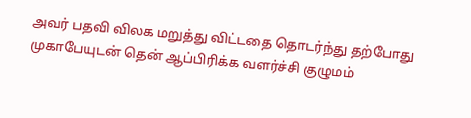அவர் பதவி விலக மறுத்து விட்டதை தொடர்ந்து தற்போது முகாபேயுடன் தென் ஆப்பிரிக்க வளர்ச்சி குழுமம்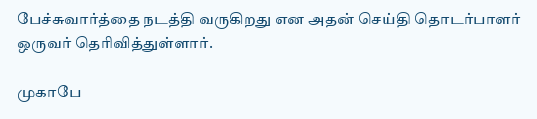பேச்சுவார்த்தை நடத்தி வருகிறது என அதன் செய்தி தொடர்பாளர் ஒருவர் தெரிவித்துள்ளார்.

முகாபே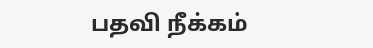பதவி நீக்கம்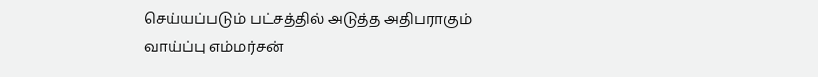செய்யப்படும் பட்சத்தில் அடுத்த அதிபராகும் வாய்ப்பு எம்மர்சன்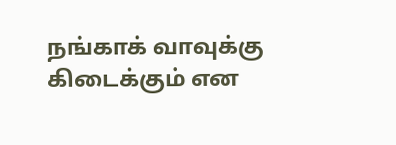நங்காக் வாவுக்கு கிடைக்கும் என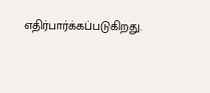எதிர்பார்க்கப்படுகிறது.